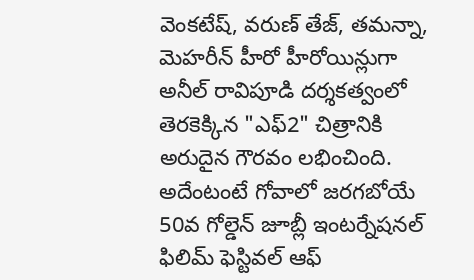వెంకటేష్, వరుణ్ తేజ్, తమన్నా, మెహరీన్ హీరో హీరోయిన్లుగా అనీల్ రావిపూడి దర్శకత్వంలో తెరకెక్కిన "ఎఫ్2" చిత్రానికి అరుదైన గౌరవం లభించింది. అదేంటంటే గోవాలో జరగబోయే 50వ గోల్డెన్ జూబ్లీ ఇంటర్నేషనల్ ఫిలిమ్ ఫెస్టివల్ ఆఫ్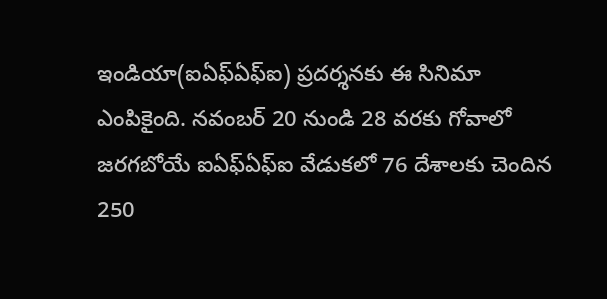ఇండియా(ఐఏఫ్ఏఫ్ఐ) ప్రదర్శనకు ఈ సినిమా ఎంపికైంది. నవంబర్ 20 నుండి 28 వరకు గోవాలో జరగబోయే ఐఏఫ్ఏఫ్ఐ వేడుకలో 76 దేశాలకు చెందిన 250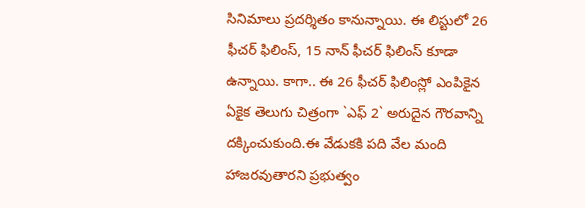సినిమాలు ప్రదర్శితం కానున్నాయి. ఈ లిస్టులో 26 ఫీచర్ ఫిలింస్, 15 నాన్ ఫీచర్ ఫిలింస్ కూడా ఉన్నాయి. కాగా.. ఈ 26 ఫీచర్ ఫిలింస్లో ఎంపికైన ఏకైక తెలుగు చిత్రంగా `ఎఫ్ 2` అరుదైన గౌరవాన్ని దక్కించుకుంది.ఈ వేడుకకి పది వేల మంది హాజరవుతారని ప్రభుత్వం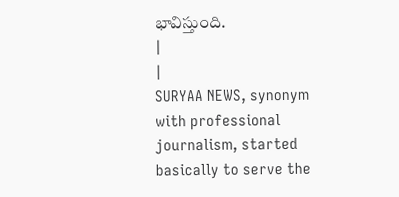భావిస్తుంది.
|
|
SURYAA NEWS, synonym with professional journalism, started basically to serve the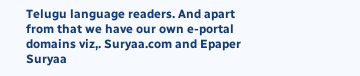Telugu language readers. And apart from that we have our own e-portal domains viz,. Suryaa.com and Epaper Suryaa